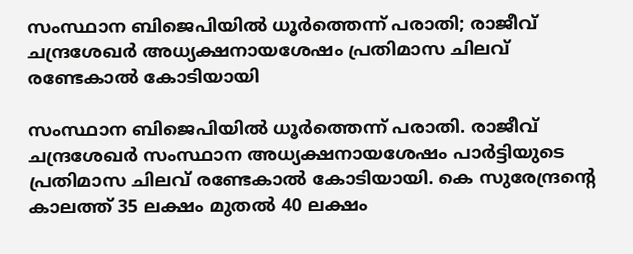സംസ്ഥാന ബിജെപിയില്‍ ധൂര്‍ത്തെന്ന് പരാതി; രാജീവ് ചന്ദ്രശേഖര്‍ അധ്യക്ഷനായശേഷം പ്രതിമാസ ചിലവ് രണ്ടേകാല്‍ കോടിയായി

സംസ്ഥാന ബിജെപിയില്‍ ധൂര്‍ത്തെന്ന് പരാതി. രാജീവ് ചന്ദ്രശേഖര്‍ സംസ്ഥാന അധ്യക്ഷനായശേഷം പാര്‍ട്ടിയുടെ പ്രതിമാസ ചിലവ് രണ്ടേകാല്‍ കോടിയായി. കെ സുരേന്ദ്രന്റെ കാലത്ത് 35 ലക്ഷം മുതല്‍ 40 ലക്ഷം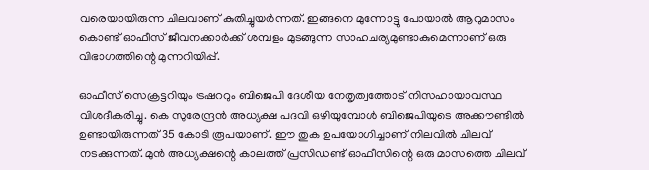വരെയായിരുന്ന ചിലവാണ് കുതിച്ചുയര്‍ന്നത്. ഇങ്ങനെ മുന്നോട്ടു പോയാല്‍ ആറുമാസം കൊണ്ട് ഓഫീസ് ജീവനക്കാര്‍ക്ക് ശമ്പളം മുടങ്ങുന്ന സാഹചര്യമുണ്ടാകുമെന്നാണ് ഒരു വിഭാഗത്തിന്റെ മുന്നറിയിപ്പ്.

ഓഫീസ് സെക്രട്ടറിയും ട്രഷററും ബിജെപി ദേശീയ നേതൃത്വത്തോട് നിസഹായാവസ്ഥ വിശദീകരിച്ചു. കെ സുരേന്ദ്രന്‍ അധ്യക്ഷ പദവി ഒഴിയുമ്പോള്‍ ബിജെപിയുടെ അക്കൗണ്ടില്‍ ഉണ്ടായിരുന്നത് 35 കോടി രൂപയാണ്. ഈ തുക ഉപയോഗിച്ചാണ് നിലവില്‍ ചിലവ് നടക്കുന്നത്. മുന്‍ അധ്യക്ഷന്റെ കാലത്ത് പ്രസിഡണ്ട് ഓഫീസിന്റെ ഒരു മാസത്തെ ചിലവ്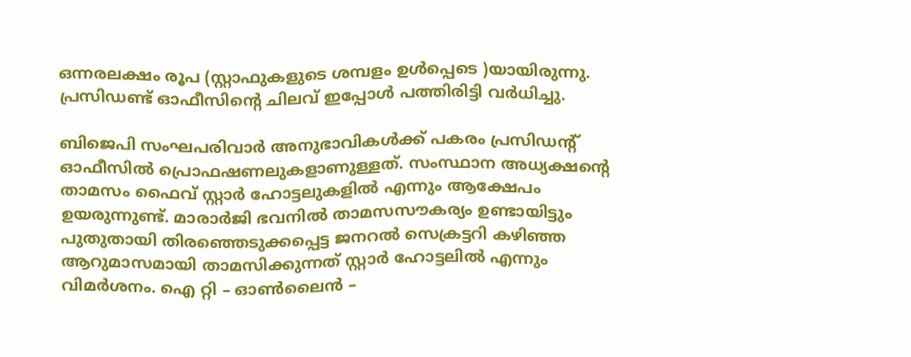ഒന്നരലക്ഷം രൂപ (സ്റ്റാഫുകളുടെ ശമ്പളം ഉള്‍പ്പെടെ )യായിരുന്നു. പ്രസിഡണ്ട് ഓഫീസിന്റെ ചിലവ് ഇപ്പോള്‍ പത്തിരിട്ടി വര്‍ധിച്ചു.

ബിജെപി സംഘപരിവാര്‍ അനുഭാവികള്‍ക്ക് പകരം പ്രസിഡന്റ് ഓഫീസില്‍ പ്രൊഫഷണലുകളാണുള്ളത്. സംസ്ഥാന അധ്യക്ഷന്റെ താമസം ഫൈവ് സ്റ്റാര്‍ ഹോട്ടലുകളില്‍ എന്നും ആക്ഷേപം ഉയരുന്നുണ്ട്. മാരാര്‍ജി ഭവനില്‍ താമസസൗകര്യം ഉണ്ടായിട്ടും പുതുതായി തിരഞ്ഞെടുക്കപ്പെട്ട ജനറല്‍ സെക്രട്ടറി കഴിഞ്ഞ ആറുമാസമായി താമസിക്കുന്നത് സ്റ്റാര്‍ ഹോട്ടലില്‍ എന്നും വിമര്‍ശനം. ഐ റ്റി – ഓണ്‍ലൈന്‍ –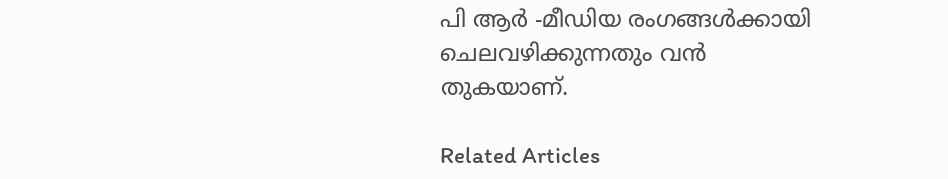പി ആര്‍ -മീഡിയ രംഗങ്ങള്‍ക്കായി ചെലവഴിക്കുന്നതും വന്‍ തുകയാണ്.

Related Articles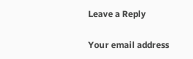Leave a Reply

Your email address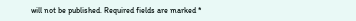will not be published. Required fields are marked *